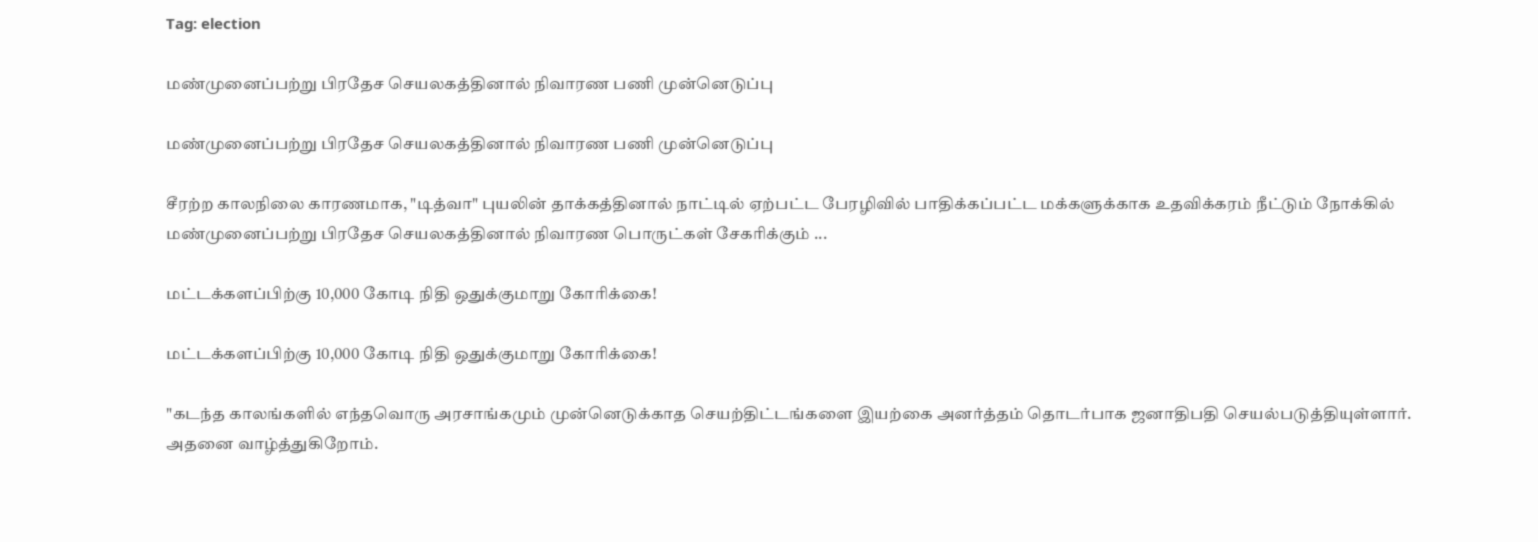Tag: election

மண்முனைப்பற்று பிரதேச செயலகத்தினால் நிவாரண பணி முன்னெடுப்பு

மண்முனைப்பற்று பிரதேச செயலகத்தினால் நிவாரண பணி முன்னெடுப்பு

சீரற்ற காலநிலை காரணமாக, "டித்வா" புயலின் தாக்கத்தினால் நாட்டில் ஏற்பட்ட பேரழிவில் பாதிக்கப்பட்ட மக்களுக்காக உதவிக்கரம் நீட்டும் நோக்கில் மண்முனைப்பற்று பிரதேச செயலகத்தினால் நிவாரண பொருட்கள் சேகரிக்கும் ...

மட்டக்களப்பிற்கு 10,000 கோடி நிதி ஒதுக்குமாறு கோரிக்கை!

மட்டக்களப்பிற்கு 10,000 கோடி நிதி ஒதுக்குமாறு கோரிக்கை!

"கடந்த காலங்களில் எந்தவொரு அரசாங்கமும் முன்னெடுக்காத செயற்திட்டங்களை இயற்கை அனர்த்தம் தொடர்பாக ஜனாதிபதி செயல்படுத்தியுள்ளார். அதனை வாழ்த்துகிறோம்.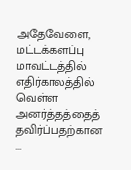அதேவேளை, மட்டக்களப்பு மாவட்டத்தில் எதிர்காலத்தில் வெள்ள அனர்த்தத்தைத் தவிர்ப்பதற்கான ...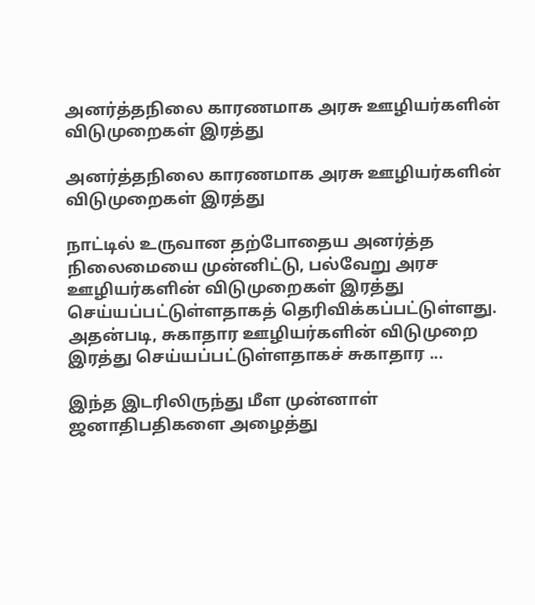அனர்த்தநிலை காரணமாக அரசு ஊழியர்களின் விடுமுறைகள் இரத்து

அனர்த்தநிலை காரணமாக அரசு ஊழியர்களின் விடுமுறைகள் இரத்து

நாட்டில் உருவான தற்போதைய அனர்த்த நிலைமையை முன்னிட்டு, பல்வேறு அரச ஊழியர்களின் விடுமுறைகள் இரத்து செய்யப்பட்டுள்ளதாகத் தெரிவிக்கப்பட்டுள்ளது. அதன்படி, சுகாதார ஊழியர்களின் விடுமுறை இரத்து செய்யப்பட்டுள்ளதாகச் சுகாதார ...

இந்த இடரிலிருந்து மீள முன்னாள் ஜனாதிபதிகளை அழைத்து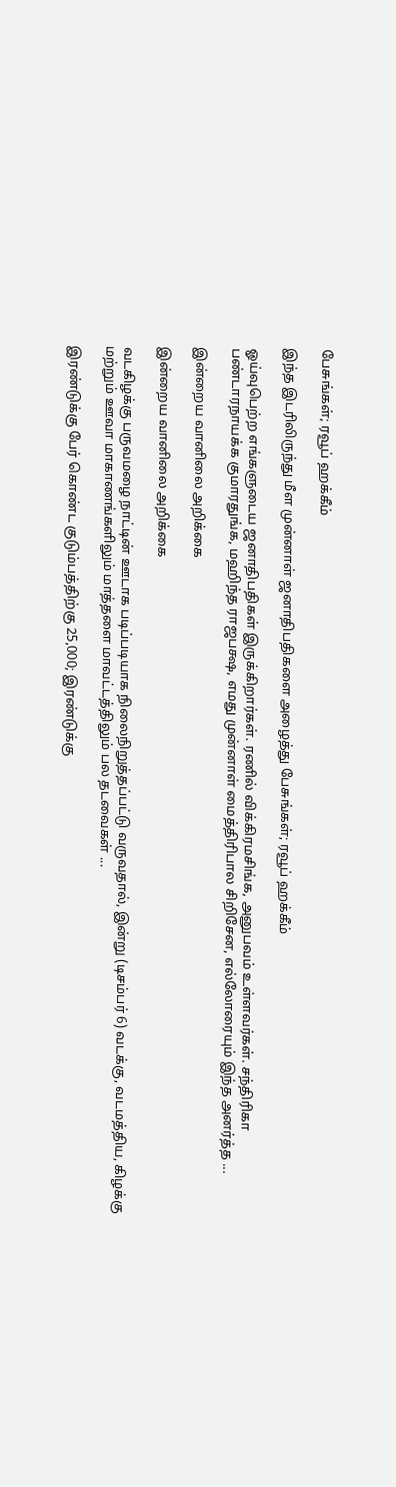பேசுங்கள்; ரவூப் ஹக்கீம்

இந்த இடரிலிருந்து மீள முன்னாள் ஜனாதிபதிகளை அழைத்து பேசுங்கள்; ரவூப் ஹக்கீம்

ஓய்வுபெற்ற எங்களுடைய ஜனாதிபதிகள் இருக்கிறார்கள். ரணில் விக்கிரமசிங்க, அனுபவம் உள்ளவர்கள். சந்திரிகா பண்டாரநாயக்க குமாரதுங்க, மஹிந்த ராஜபக்ஷ, எமது முன்னாள் மைத்திரிபால சிறிசேன, எல்லோரையும் இந்த அனர்த்த ...

இன்றைய வானிலை அறிக்கை

இன்றைய வானிலை அறிக்கை

வடகிழக்கு பருவமழை நாட்டின் ஊடாக படிப்படியாக நிலைநிறுத்தப்பட்டு வருவதால், இன்று (டிசம்பர் 6) வடக்கு, வடமத்திய, கிழக்கு மற்றும் ஊவா மாகாணங்களிலும் மாத்தளை மாவட்டத்திலும் பல தடவைகள் ...

இரண்டுக்கு பேர் கொண்ட குடும்பத்திற்கு 25,000; இரண்டுக்கு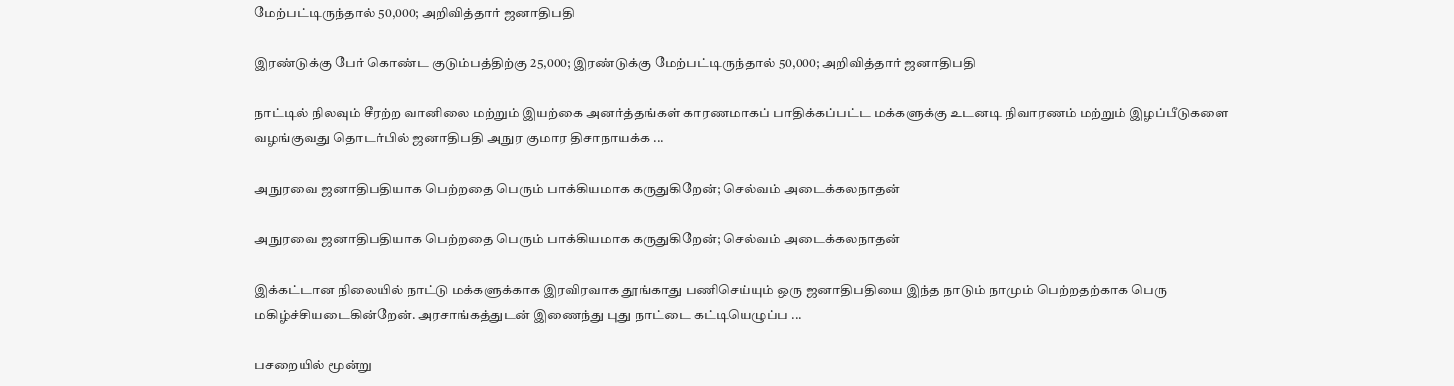மேற்பட்டிருந்தால் 50,000; அறிவித்தார் ஜனாதிபதி

இரண்டுக்கு பேர் கொண்ட குடும்பத்திற்கு 25,000; இரண்டுக்கு மேற்பட்டிருந்தால் 50,000; அறிவித்தார் ஜனாதிபதி

நாட்டில் நிலவும் சீரற்ற வானிலை மற்றும் இயற்கை அனர்த்தங்கள் காரணமாகப் பாதிக்கப்பட்ட மக்களுக்கு உடனடி நிவாரணம் மற்றும் இழப்பீடுகளை வழங்குவது தொடர்பில் ஜனாதிபதி அநுர குமார திசாநாயக்க ...

அநுரவை ஜனாதிபதியாக பெற்றதை பெரும் பாக்கியமாக கருதுகிறேன்; செல்வம் அடைக்கலநாதன்

அநுரவை ஜனாதிபதியாக பெற்றதை பெரும் பாக்கியமாக கருதுகிறேன்; செல்வம் அடைக்கலநாதன்

இக்கட்டான நிலையில் நாட்டு மக்களுக்காக இரவிரவாக தூங்காது பணிசெய்யும் ஒரு ஜனாதிபதியை இந்த நாடும் நாமும் பெற்றதற்காக பெரு மகிழ்ச்சியடைகின்றேன். அரசாங்கத்துடன் இணைந்து புது நாட்டை கட்டியெழுப்ப ...

பசறையில் மூன்று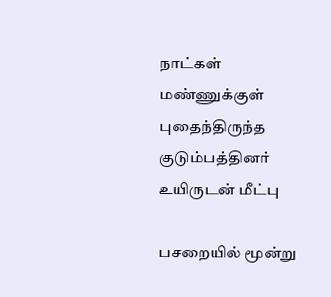நாட்கள் மண்ணுக்குள் புதைந்திருந்த குடும்பத்தினர் உயிருடன் மீட்பு

பசறையில் மூன்று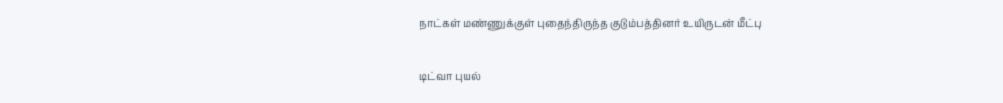நாட்கள் மண்ணுக்குள் புதைந்திருந்த குடும்பத்தினர் உயிருடன் மீட்பு

டிட்வா புயல்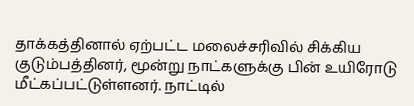தாக்கத்தினால் ஏற்பட்ட மலைச்சரிவில் சிக்கிய குடும்பத்தினர், மூன்று நாட்களுக்கு பின் உயிரோடு மீட்கப்பட்டுள்ளனர். நாட்டில்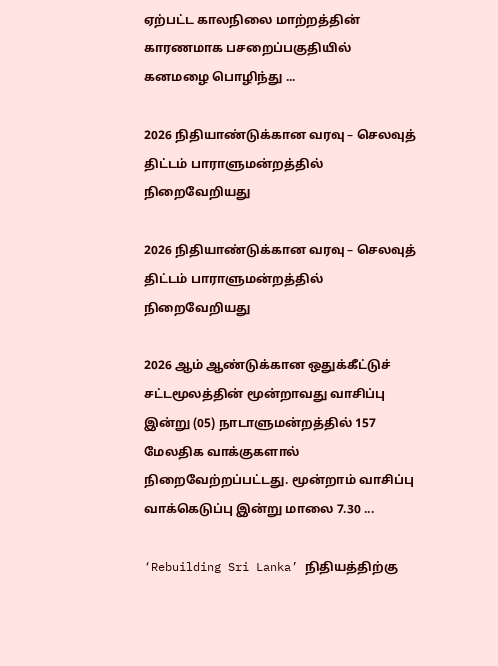ஏற்பட்ட காலநிலை மாற்றத்தின் காரணமாக பசறைப்பகுதியில் கனமழை பொழிந்து ...

2026 நிதியாண்டுக்கான வரவு – செலவுத் திட்டம் பாராளுமன்றத்தில் நிறைவேறியது

2026 நிதியாண்டுக்கான வரவு – செலவுத் திட்டம் பாராளுமன்றத்தில் நிறைவேறியது

2026 ஆம் ஆண்டுக்கான ஒதுக்கீட்டுச் சட்டமூலத்தின் மூன்றாவது வாசிப்பு இன்று (05) நாடாளுமன்றத்தில் 157 மேலதிக வாக்குகளால் நிறைவேற்றப்பட்டது. மூன்றாம் வாசிப்பு வாக்கெடுப்பு இன்று மாலை 7.30 ...

‘Rebuilding Sri Lanka’ நிதியத்திற்கு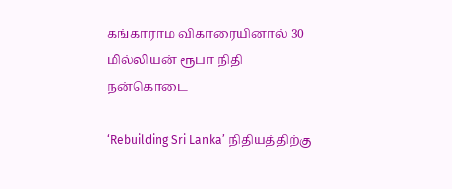கங்காராம விகாரையினால் 30 மில்லியன் ரூபா நிதி நன்கொடை

‘Rebuilding Sri Lanka’ நிதியத்திற்கு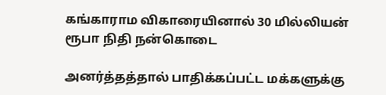கங்காராம விகாரையினால் 30 மில்லியன் ரூபா நிதி நன்கொடை

அனர்த்தத்தால் பாதிக்கப்பட்ட மக்களுக்கு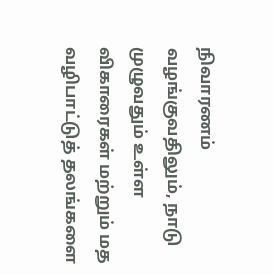நிவாரணம் வழங்குவதிலும், நாடு முழுவதும் உள்ள விகாரைகள் மற்றும் மத வழிபாட்டுத் தலங்களை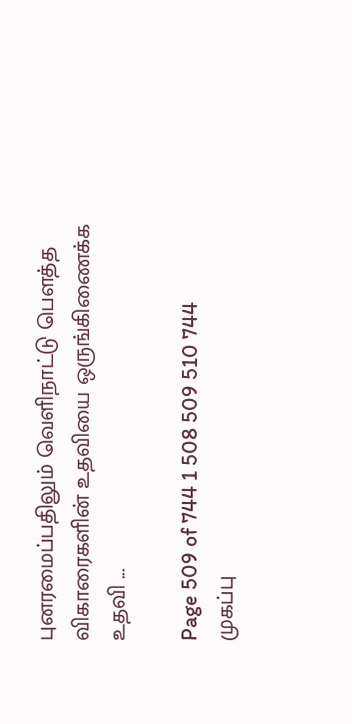புனரமைப்பதிலும் வெளிநாட்டு பௌத்த விகாரைகளின் உதவியை ஒருங்கிணைக்க உதவி ...

Page 509 of 744 1 508 509 510 744
முகப்பு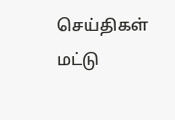செய்திகள்
மட்டு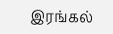இரங்கல்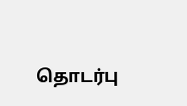தொடர்பு